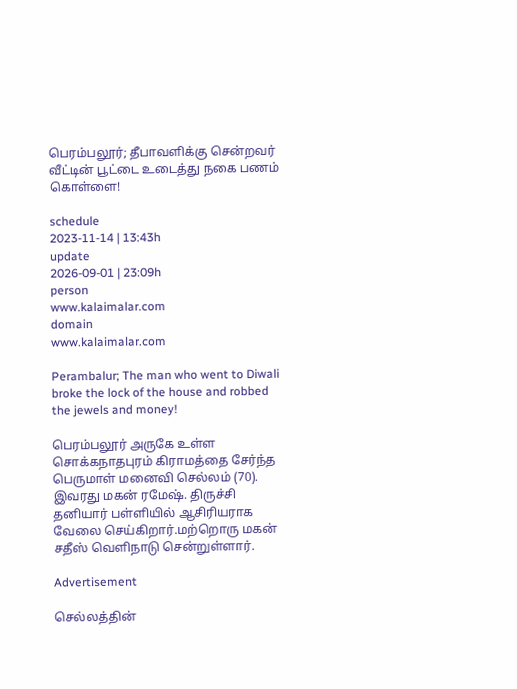பெரம்பலூர்; தீபாவளிக்கு சென்றவர் வீட்டின் பூட்டை உடைத்து நகை பணம் கொள்ளை!

schedule
2023-11-14 | 13:43h
update
2026-09-01 | 23:09h
person
www.kalaimalar.com
domain
www.kalaimalar.com

Perambalur; The man who went to Diwali broke the lock of the house and robbed the jewels and money!

பெரம்பலூர் அருகே உள்ள சொக்கநாதபுரம் கிராமத்தை சேர்ந்த பெருமாள் மனைவி செல்லம் (70). இவரது மகன் ரமேஷ். திருச்சி தனியார் பள்ளியில் ஆசிரியராக வேலை செய்கிறார்.மற்றொரு மகன் சதீஸ் வெளிநாடு சென்றுள்ளார்.

Advertisement

செல்லத்தின்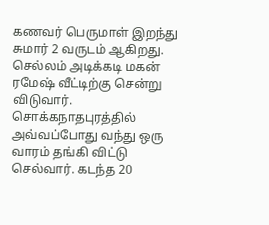கணவர் பெருமாள் இறந்து சுமார் 2 வருடம் ஆகிறது. செல்லம் அடிக்கடி மகன் ரமேஷ் வீட்டிற்கு சென்று விடுவார். சொக்கநாதபுரத்தில் அவ்வப்போது வந்து ஒரு வாரம் தங்கி விட்டு செல்வார். கடந்த 20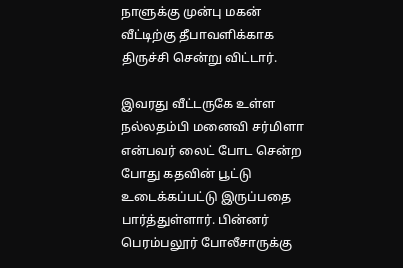நாளுக்கு முன்பு மகன் வீட்டிற்கு தீபாவளிக்காக திருச்சி சென்று விட்டார்.

இவரது வீட்டருகே உள்ள நல்லதம்பி மனைவி சர்மிளா என்பவர் லைட் போட சென்ற போது கதவின் பூட்டு உடைக்கப்பட்டு இருப்பதை பார்த்துள்ளார். பின்னர் பெரம்பலூர் போலீசாருக்கு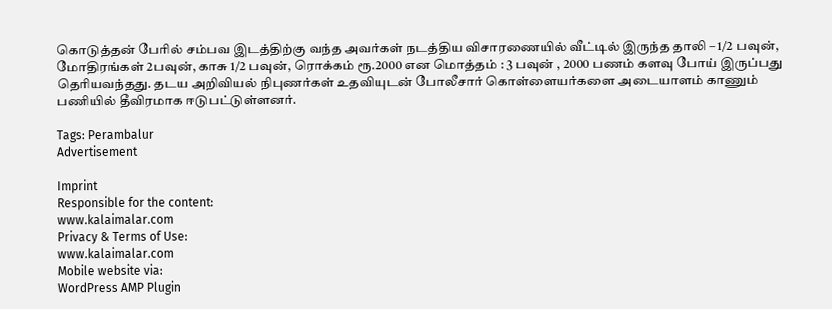கொடுத்தன் பேரில் சம்பவ இடத்திற்கு வந்த அவர்கள் நடத்திய விசாரணையில் வீட்டில் இருந்த தாலி – 1/2 பவுன்,
மோதிரங்கள் 2பவுன், காசு 1/2 பவுன், ரொக்கம் ரூ.2000 என மொத்தம் : 3 பவுன் , 2000 பணம் களவு போய் இருப்பது தெரியவந்தது. தடய அறிவியல் நிபுணர்கள் உதவியுடன் போலீசார் கொள்ளையர்களை அடையாளம் காணும் பணியில் தீவிரமாக ஈடுபட்டுள்ளனர்.

Tags: Perambalur
Advertisement

Imprint
Responsible for the content:
www.kalaimalar.com
Privacy & Terms of Use:
www.kalaimalar.com
Mobile website via:
WordPress AMP Plugin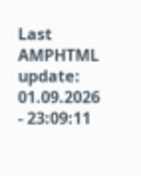Last AMPHTML update:
01.09.2026 - 23:09:11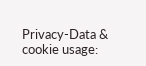Privacy-Data & cookie usage: